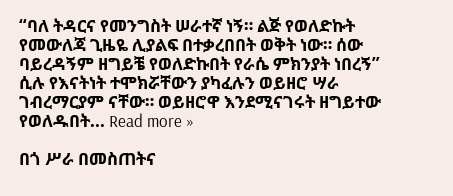“ባለ ትዳርና የመንግስት ሠራተኛ ነኝ። ልጅ የወለድኩት የመውለጃ ጊዜዬ ሊያልፍ በተቃረበበት ወቅት ነው። ሰው ባይረዳኝም ዘግይቼ የወለድኩበት የራሴ ምክንያት ነበረኝ” ሲሉ የእናትነት ተሞክሯቸውን ያካፈሉን ወይዘሮ ሣራ ገብረማርያም ናቸው። ወይዘሮዋ እንደሚናገሩት ዘግይተው የወለዱበት... Read more »

በጎ ሥራ በመስጠትና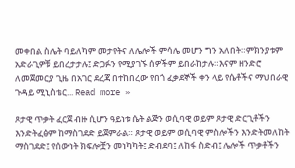መቀበል ስሌት ባይለካም መታየትና ለሌሎች ምሳሌ መሆን ግን አለበት።ምክንያቱም አድራጊዎቹ ይበረታታሉ፤ ድጋፉን የሚያገኙ ሰዎችም ይበራከታሉ።እናም ዘንድሮ ለመጀመርያ ጊዜ በአገር ደረጃ በተከበረው የበጎ ፈቃደኞች ቀን ላይ የሴቶችና ማህበራዊ ጉዳይ ሚኒስቴር... Read more »

ጾታዊ ጥቃት ፈርጀ ብዙ ሲሆን ዓይነቱ ሴት ልጅን ወሲባዊ ወይም ጾታዊ ድርጊቶችን እንድትፈፅም ከማስገደድ ይጀምራል። ጾታዊ ወይም ወሲባዊ ምስሎችን እንድትመለከት ማስገደድ፤ የሰውነት ክፍሎቿን መነካካት፤ ድብደባ፤ ለከፋ ስድብ፤ ሌሎች ጥቃቶችን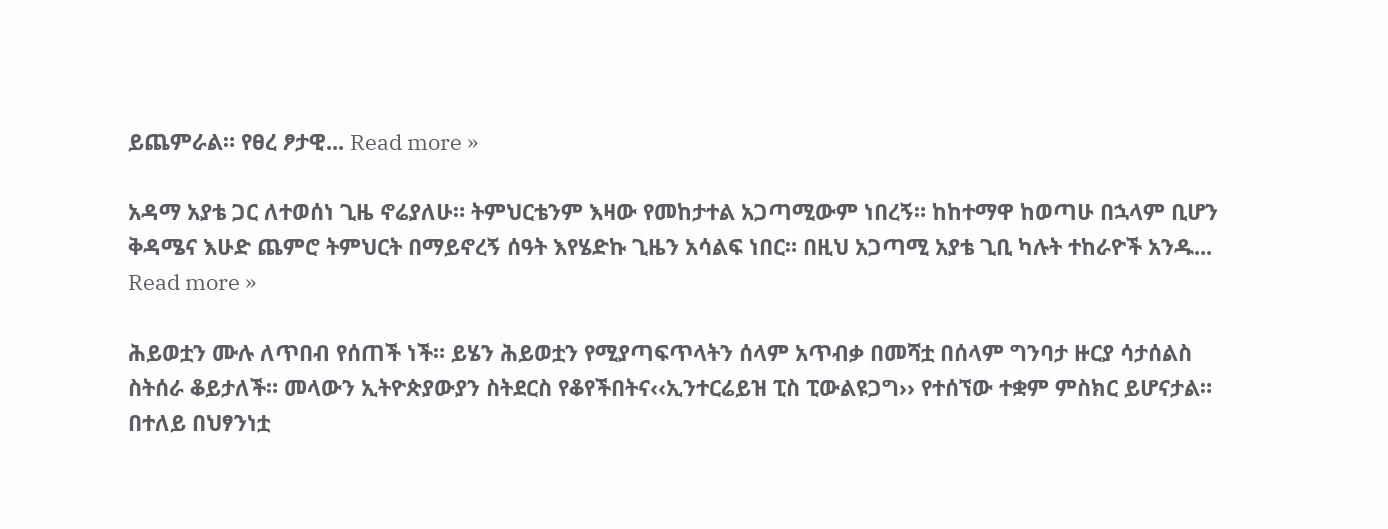ይጨምራል። የፀረ ፆታዊ... Read more »

አዳማ አያቴ ጋር ለተወሰነ ጊዜ ኖሬያለሁ። ትምህርቴንም እዛው የመከታተል አጋጣሚውም ነበረኝ። ከከተማዋ ከወጣሁ በኋላም ቢሆን ቅዳሜና እሁድ ጨምሮ ትምህርት በማይኖረኝ ሰዓት እየሄድኩ ጊዜን አሳልፍ ነበር። በዚህ አጋጣሚ አያቴ ጊቢ ካሉት ተከራዮች አንዱ... Read more »

ሕይወቷን ሙሉ ለጥበብ የሰጠች ነች። ይሄን ሕይወቷን የሚያጣፍጥላትን ሰላም አጥብቃ በመሻቷ በሰላም ግንባታ ዙርያ ሳታሰልስ ስትሰራ ቆይታለች። መላውን ኢትዮጵያውያን ስትደርስ የቆየችበትና‹‹ኢንተርሬይዝ ፒስ ፒውልዩጋግ›› የተሰኘው ተቋም ምስክር ይሆናታል። በተለይ በህፃንነቷ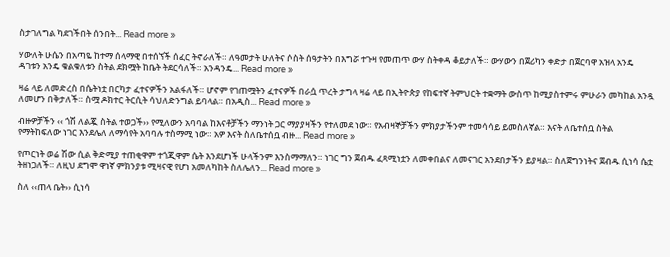ስታገለግል ካደገችበት ሰንበት... Read more »

ሃውለት ሁሴን በአጣዬ ከተማ ሰላማዊ በተሰኘች ሰፈር ትኖራለች። ለዓመታት ሁለትና ሶስት ሰዓታትን በእግሯ ተጉዛ የመጠጥ ውሃ ስትቀዳ ቆይታለች። ውሃውን በጀሪካን ቀድታ በጀርባዋ አዝላ አንዴ ዳገቱን አንዴ ቁልቁለቱን ስትል ደክሟት ከቤት ትደርሳለች። አንዳንዴ... Read more »

ዛሬ ላይ ለመድረስ በሴትነቷ በርካታ ፈተናዎችን አልፋለች። ሆኖም የገጠሟትን ፈተናዎች በራሷ ጥረት ታግላ ዛሬ ላይ በኢትዮጵያ የከፍተኛ ትምህርት ተቋማት ውስጥ ከሚያስተምሩ ምሁራን መካከል አንዷ ለመሆን በቅታለች። ስሟ ዶክተር ትርሲት ሳህለድንግል ይባላል። በአዲስ... Read more »

ብዙዎቻችን ‹‹ ጎሽ ለልጇ ስትል ተወጋች›› የሚለውን አባባል ከእናቶቻችን ማንነት ጋር ማያያዛችን የተለመደ ነው። የአብዛኞቻችን ምክያታችንም ተመሳሳይ ይመስለኛል። እናት ለቤተሰቧ ስትል የማትከፍለው ነገር እንደሌለ ለማሳየት አባባሉ ተስማሚ ነው። አዎ እናት ስለቤተሰቧ ብዙ... Read more »

የጦርነት ወሬ ሽው ሲል ቅድሚያ ተጠቂዋም ተጎጂዋም ሴት እንደሆነች ሁላችንም እንስማማለን። ነገር ግን ጀብዱ ፈጻሚነቷን ለመቀበልና ለመናገር አንደበታችን ይያዛል። ስለጀግንነትና ጀብዱ ሲነሳ ሴቷ ትዘነጋለች። ለዚህ ደግሞ ዋነኛ ምክንያቱ ሚዛናዊ የሆነ አመለካከት ስለሌለን... Read more »

ስለ ‹‹ጠላ ቤት›› ሲነሳ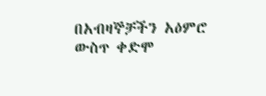በአብዛኞቻችን አዕምሮ ውስጥ ቀድሞ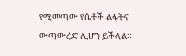የሚመጣው የሴቶች ልፋትና ውጣውረድ ሊሆን ይችላል።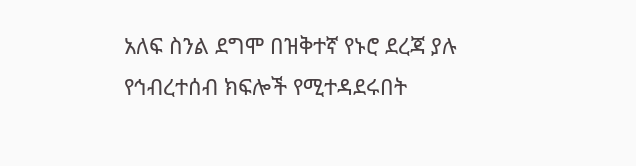አለፍ ስንል ደግሞ በዝቅተኛ የኑሮ ደረጃ ያሉ የኅብረተሰብ ክፍሎች የሚተዳደሩበት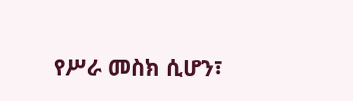የሥራ መስክ ሲሆን፣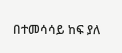በተመሳሳይ ከፍ ያለ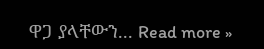ዋጋ ያላቸውን... Read more »